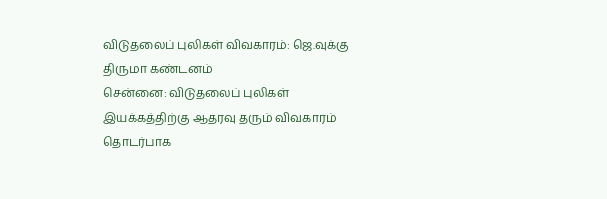விடுதலைப் புலிகள் விவகாரம்: ஜெ.வுக்கு திருமா கண்டனம்
சென்னை: விடுதலைப் புலிகள் இயக்கத்திற்கு ஆதரவு தரும் விவகாரம் தொடர்பாக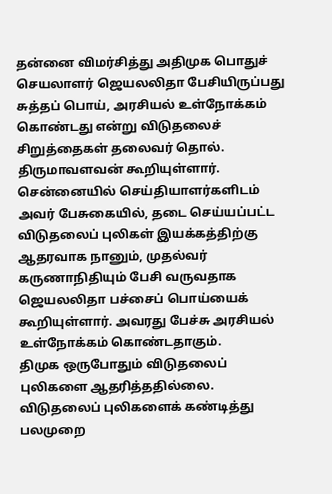தன்னை விமர்சித்து அதிமுக பொதுச் செயலாளர் ஜெயலலிதா பேசியிருப்பது சுத்தப் பொய், அரசியல் உள்நோக்கம் கொண்டது என்று விடுதலைச் சிறுத்தைகள் தலைவர் தொல். திருமாவளவன் கூறியுள்ளார்.
சென்னையில் செய்தியாளர்களிடம் அவர் பேசுகையில், தடை செய்யப்பட்ட விடுதலைப் புலிகள் இயக்கத்திற்கு ஆதரவாக நானும், முதல்வர் கருணாநிதியும் பேசி வருவதாக ஜெயலலிதா பச்சைப் பொய்யைக் கூறியுள்ளார். அவரது பேச்சு அரசியல் உள்நோக்கம் கொண்டதாகும்.
திமுக ஒருபோதும் விடுதலைப் புலிகளை ஆதரித்ததில்லை. விடுதலைப் புலிகளைக் கண்டித்து பலமுறை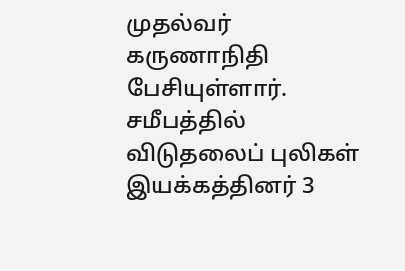முதல்வர் கருணாநிதி பேசியுள்ளார்.
சமீபத்தில் விடுதலைப் புலிகள் இயக்கத்தினர் 3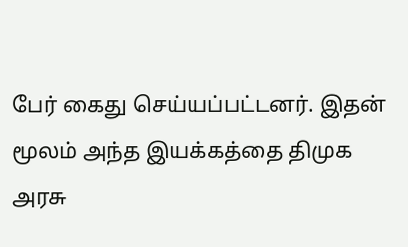பேர் கைது செய்யப்பட்டனர். இதன் மூலம் அந்த இயக்கத்தை திமுக அரசு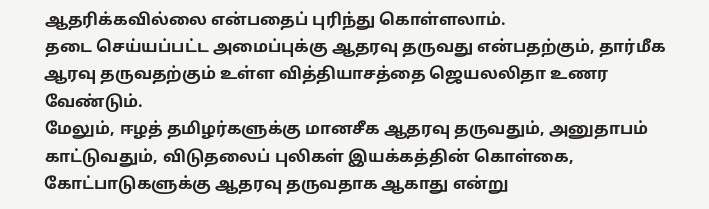ஆதரிக்கவில்லை என்பதைப் புரிந்து கொள்ளலாம்.
தடை செய்யப்பட்ட அமைப்புக்கு ஆதரவு தருவது என்பதற்கும், தார்மீக ஆரவு தருவதற்கும் உள்ள வித்தியாசத்தை ஜெயலலிதா உணர வேண்டும்.
மேலும், ஈழத் தமிழர்களுக்கு மானசீக ஆதரவு தருவதும், அனுதாபம் காட்டுவதும், விடுதலைப் புலிகள் இயக்கத்தின் கொள்கை, கோட்பாடுகளுக்கு ஆதரவு தருவதாக ஆகாது என்று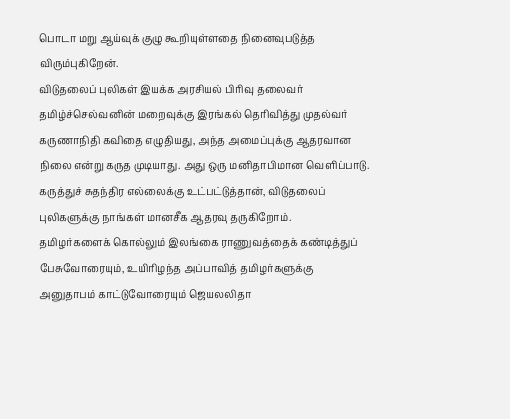பொடா மறு ஆய்வுக் குழு கூறியுள்ளதை நினைவுபடுத்த விரும்புகிறேன்.
விடுதலைப் புலிகள் இயக்க அரசியல் பிரிவு தலைவர் தமிழ்ச்செல்வனின் மறைவுக்கு இரங்கல் தெரிவித்து முதல்வர் கருணாநிதி கவிதை எழுதியது, அந்த அமைப்புக்கு ஆதரவான நிலை என்று கருத முடியாது. அது ஒரு மனிதாபிமான வெளிப்பாடு.
கருத்துச் சுதந்திர எல்லைக்கு உட்பட்டுத்தான், விடுதலைப் புலிகளுக்கு நாங்கள் மானசீக ஆதரவு தருகிறோம்.
தமிழர்களைக் கொல்லும் இலங்கை ராணுவத்தைக் கண்டித்துப் பேசுவோரையும், உயிரிழந்த அப்பாவித் தமிழர்களுக்கு அனுதாபம் காட்டுவோரையும் ஜெயலலிதா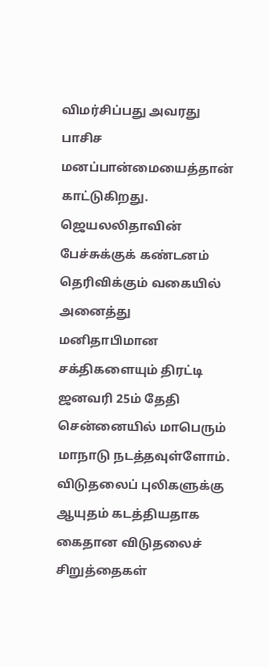விமர்சிப்பது அவரது பாசிச மனப்பான்மையைத்தான் காட்டுகிறது.
ஜெயலலிதாவின் பேச்சுக்குக் கண்டனம் தெரிவிக்கும் வகையில் அனைத்து மனிதாபிமான சக்திகளையும் திரட்டி ஜனவரி 25ம் தேதி சென்னையில் மாபெரும் மாநாடு நடத்தவுள்ளோம்.
விடுதலைப் புலிகளுக்கு ஆயுதம் கடத்தியதாக கைதான விடுதலைச் சிறுத்தைகள்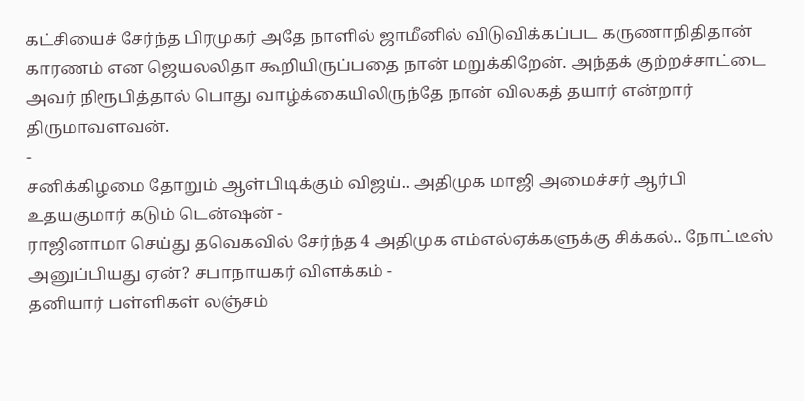கட்சியைச் சேர்ந்த பிரமுகர் அதே நாளில் ஜாமீனில் விடுவிக்கப்பட கருணாநிதிதான் காரணம் என ஜெயலலிதா கூறியிருப்பதை நான் மறுக்கிறேன். அந்தக் குற்றச்சாட்டை அவர் நிரூபித்தால் பொது வாழ்க்கையிலிருந்தே நான் விலகத் தயார் என்றார் திருமாவளவன்.
-
சனிக்கிழமை தோறும் ஆள்பிடிக்கும் விஜய்.. அதிமுக மாஜி அமைச்சர் ஆர்பி உதயகுமார் கடும் டென்ஷன் -
ராஜினாமா செய்து தவெகவில் சேர்ந்த 4 அதிமுக எம்எல்ஏக்களுக்கு சிக்கல்.. நோட்டீஸ் அனுப்பியது ஏன்? சபாநாயகர் விளக்கம் -
தனியார் பள்ளிகள் லஞ்சம்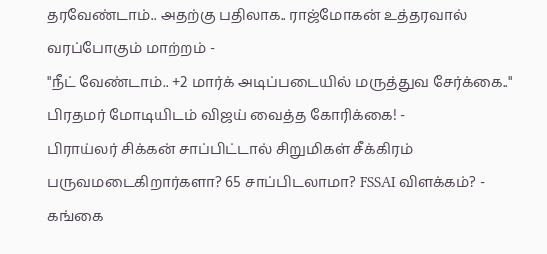தரவேண்டாம்.. அதற்கு பதிலாக.. ராஜ்மோகன் உத்தரவால் வரப்போகும் மாற்றம் -
"நீட் வேண்டாம்.. +2 மார்க் அடிப்படையில் மருத்துவ சேர்க்கை.." பிரதமர் மோடியிடம் விஜய் வைத்த கோரிக்கை! -
பிராய்லர் சிக்கன் சாப்பிட்டால் சிறுமிகள் சீக்கிரம் பருவமடைகிறார்களா? 65 சாப்பிடலாமா? FSSAI விளக்கம்? -
கங்கை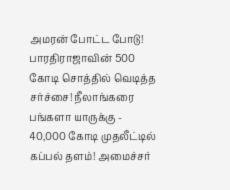அமரன் போட்ட போடு! பாரதிராஜாவின் 500 கோடி சொத்தில் வெடித்த சர்ச்சை! நீலாங்கரை பங்களா யாருக்கு -
40,000 கோடி முதலீட்டில் கப்பல் தளம்! அமைச்சர்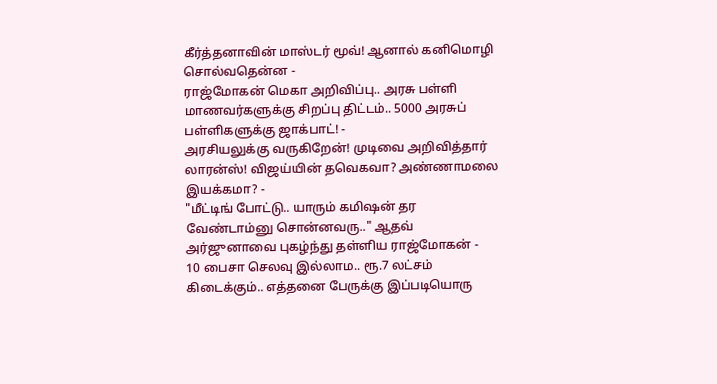கீர்த்தனாவின் மாஸ்டர் மூவ்! ஆனால் கனிமொழி சொல்வதென்ன -
ராஜ்மோகன் மெகா அறிவிப்பு.. அரசு பள்ளி மாணவர்களுக்கு சிறப்பு திட்டம்.. 5000 அரசுப் பள்ளிகளுக்கு ஜாக்பாட்! -
அரசியலுக்கு வருகிறேன்! முடிவை அறிவித்தார் லாரன்ஸ்! விஜய்யின் தவெகவா? அண்ணாமலை இயக்கமா? -
"மீட்டிங் போட்டு.. யாரும் கமிஷன் தர வேண்டாம்னு சொன்னவரு.." ஆதவ் அர்ஜுனாவை புகழ்ந்து தள்ளிய ராஜ்மோகன் -
10 பைசா செலவு இல்லாம.. ரூ.7 லட்சம் கிடைக்கும்.. எத்தனை பேருக்கு இப்படியொரு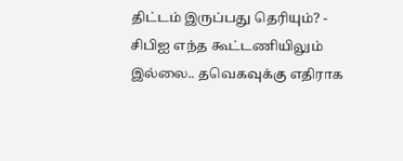திட்டம் இருப்பது தெரியும்? -
சிபிஐ எந்த கூட்டணியிலும் இல்லை.. தவெகவுக்கு எதிராக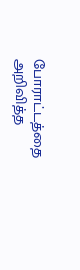போராட்டத்தை அறிவித்த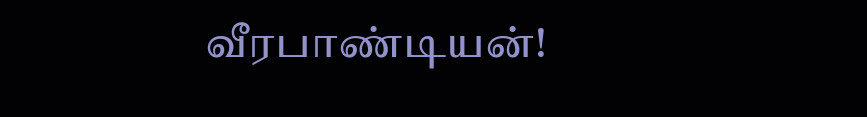வீரபாண்டியன்!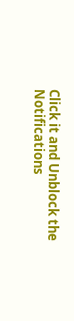Click it and Unblock the Notifications